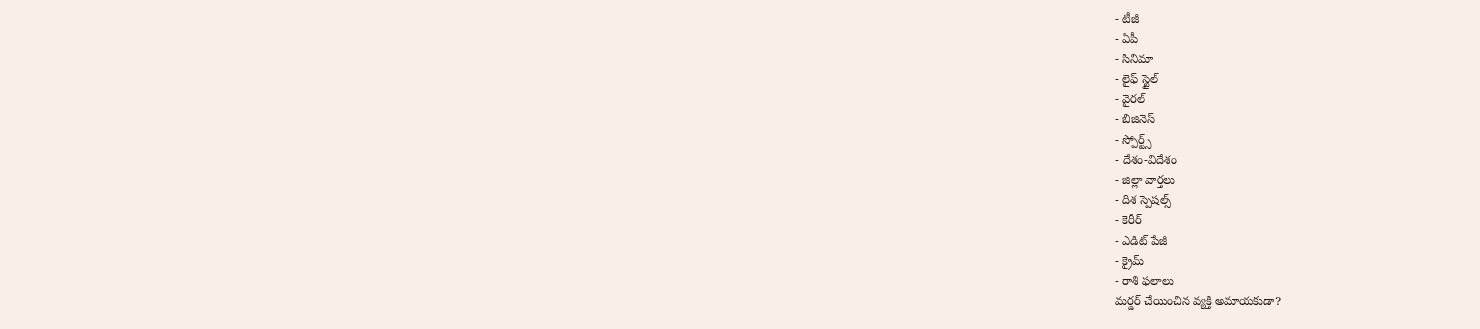- టీజీ
- ఏపీ
- సినిమా
- లైఫ్ స్టైల్
- వైరల్
- బిజినెస్
- స్పోర్ట్స్
- దేశం-విదేశం
- జిల్లా వార్తలు
- దిశ స్పెషల్స్
- కెరీర్
- ఎడిట్ పేజీ
- క్రైమ్
- రాశి ఫలాలు
మర్డర్ చేయించిన వ్యక్తి అమాయకుడా?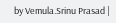by Vemula.Srinu Prasad |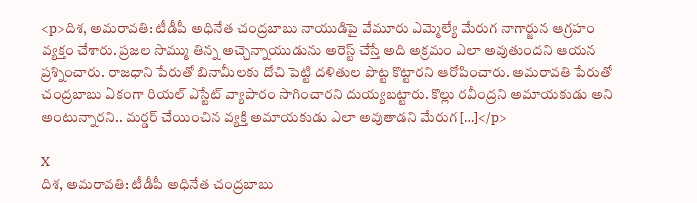<p>దిశ, అమరావతి: టీడీపీ అధినేత చంద్రబాబు నాయుడిపై వేమూరు ఎమ్మెల్యే మేరుగ నాగార్జున ఆగ్రహం వ్యక్తం చేశారు. ప్రజల సొమ్ము తిన్న అచ్చెన్నాయుడును అరెస్ట్ చేస్తే అది అక్రమం ఎలా అవుతుందని ఆయన ప్రశ్నించారు. రాజధాని పేరుతో బినామీలకు దోచి పెట్టి దళితుల పొట్ట కొట్టారని ఆరోపించారు. అమరావతి పేరుతో చంద్రబాబు ఏకంగా రియల్ ఎస్టేట్ వ్యాపారం సాగించారని దుయ్యబట్టారు. కొల్లు రవీంద్రని అమాయకుడు అని అంటున్నారని.. మర్డర్ చేయించిన వ్యక్తి అమాయకుడు ఎలా అవుతాడని మేరుగ […]</p>

X
దిశ, అమరావతి: టీడీపీ అధినేత చంద్రబాబు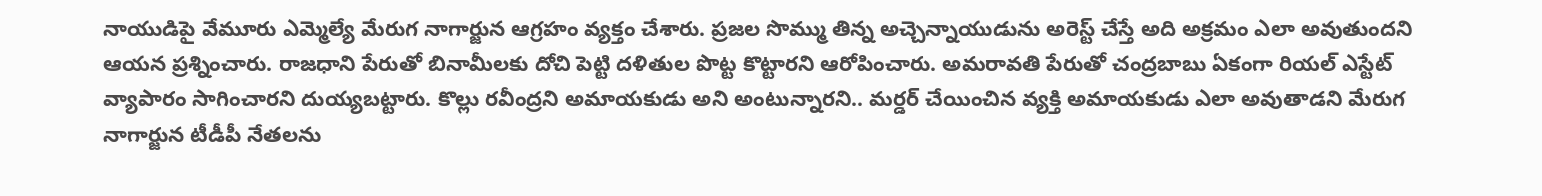నాయుడిపై వేమూరు ఎమ్మెల్యే మేరుగ నాగార్జున ఆగ్రహం వ్యక్తం చేశారు. ప్రజల సొమ్ము తిన్న అచ్చెన్నాయుడును అరెస్ట్ చేస్తే అది అక్రమం ఎలా అవుతుందని ఆయన ప్రశ్నించారు. రాజధాని పేరుతో బినామీలకు దోచి పెట్టి దళితుల పొట్ట కొట్టారని ఆరోపించారు. అమరావతి పేరుతో చంద్రబాబు ఏకంగా రియల్ ఎస్టేట్ వ్యాపారం సాగించారని దుయ్యబట్టారు. కొల్లు రవీంద్రని అమాయకుడు అని అంటున్నారని.. మర్డర్ చేయించిన వ్యక్తి అమాయకుడు ఎలా అవుతాడని మేరుగ నాగార్జున టీడీపీ నేతలను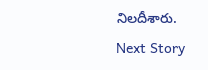నిలదీశారు.
Next Story